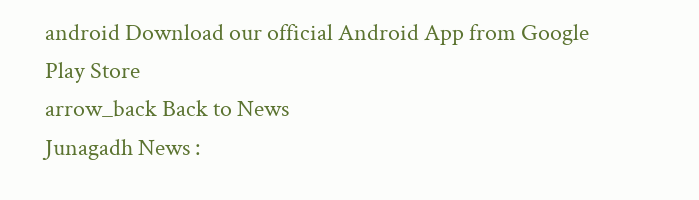android Download our official Android App from Google Play Store
arrow_back Back to News
Junagadh News :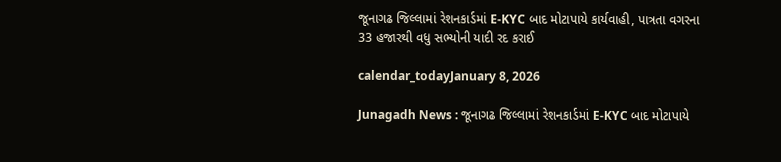જૂનાગઢ જિલ્લામાં રેશનકાર્ડમાં E-KYC બાદ મોટાપાયે કાર્યવાહી, પાત્રતા વગરના 33 હજારથી વધુ સભ્યોની યાદી રદ કરાઈ

calendar_todayJanuary 8, 2026

Junagadh News : જૂનાગઢ જિલ્લામાં રેશનકાર્ડમાં E-KYC બાદ મોટાપાયે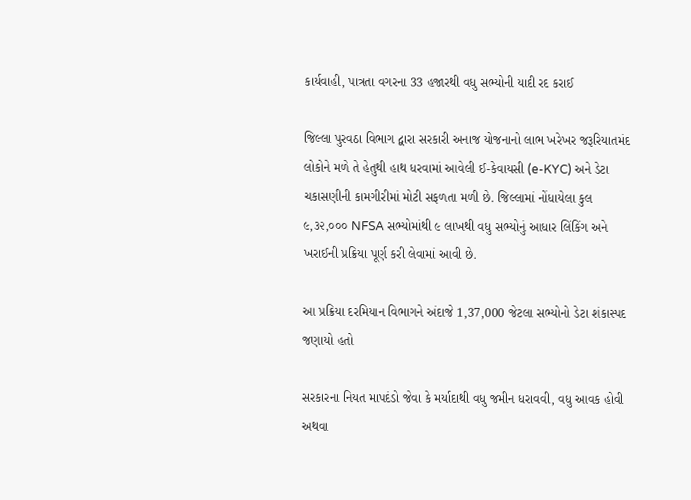કાર્યવાહી, પાત્રતા વગરના 33 હજારથી વધુ સભ્યોની યાદી રદ કરાઈ

જિલ્લા પુરવઠા વિભાગ દ્વારા સરકારી અનાજ યોજનાનો લાભ ખરેખર જરૂરિયાતમંદ લોકોને મળે તે હેતુથી હાથ ધરવામાં આવેલી ઈ-કેવાયસી (e-KYC) અને ડેટા ચકાસણીની કામગીરીમાં મોટી સફળતા મળી છે. જિલ્લામાં નોંધાયેલા કુલ ૯,૩૨,૦૦૦ NFSA સભ્યોમાંથી ૯ લાખથી વધુ સભ્યોનું આધાર લિંકિંગ અને ખરાઈની પ્રક્રિયા પૂર્ણ કરી લેવામાં આવી છે.

આ પ્રક્રિયા દરમિયાન વિભાગને અંદાજે 1,37,000 જેટલા સભ્યોનો ડેટા શંકાસ્પદ જણાયો હતો

સરકારના નિયત માપદંડો જેવા કે મર્યાદાથી વધુ જમીન ધરાવવી, વધુ આવક હોવી અથવા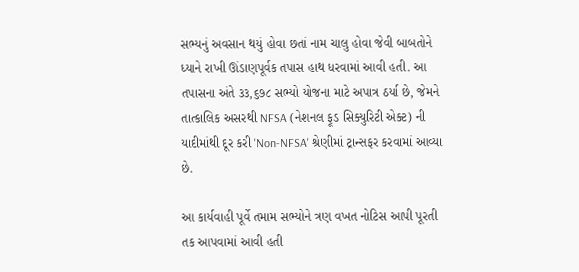સભ્યનું અવસાન થયું હોવા છતાં નામ ચાલુ હોવા જેવી બાબતોને ધ્યાને રાખી ઊંડાણપૂર્વક તપાસ હાથ ધરવામાં આવી હતી. આ તપાસના અંતે ૩૩,૬૭૮ સભ્યો યોજના માટે અપાત્ર ઠર્યા છે, જેમને તાત્કાલિક અસરથી NFSA (નેશનલ ફૂડ સિક્યુરિટી એક્ટ) ની યાદીમાંથી દૂર કરી 'Non-NFSA' શ્રેણીમાં ટ્રાન્સફર કરવામાં આવ્યા છે.

આ કાર્યવાહી પૂર્વે તમામ સભ્યોને ત્રણ વખત નોટિસ આપી પૂરતી તક આપવામાં આવી હતી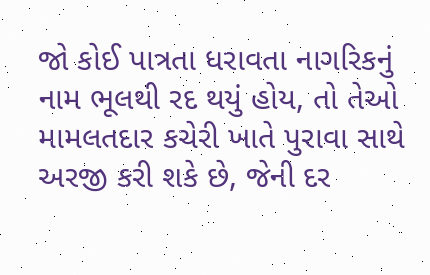જો કોઈ પાત્રતા ધરાવતા નાગરિકનું નામ ભૂલથી રદ થયું હોય, તો તેઓ મામલતદાર કચેરી ખાતે પુરાવા સાથે અરજી કરી શકે છે, જેની દર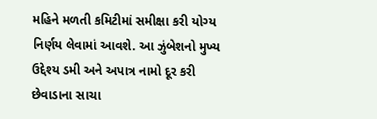મહિને મળતી કમિટીમાં સમીક્ષા કરી યોગ્ય નિર્ણય લેવામાં આવશે. આ ઝુંબેશનો મુખ્ય ઉદ્દેશ્ય ડમી અને અપાત્ર નામો દૂર કરી છેવાડાના સાચા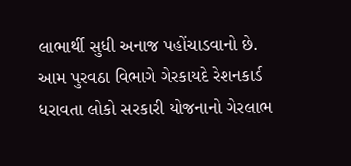લાભાર્થી સુધી અનાજ પહોંચાડવાનો છે. આમ પુરવઠા વિભાગે ગેરકાયદે રેશનકાર્ડ ધરાવતા લોકો સરકારી યોજનાનો ગેરલાભ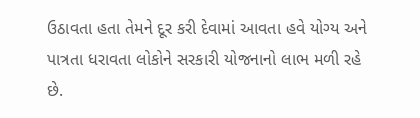ઉઠાવતા હતા તેમને દૂર કરી દેવામાં આવતા હવે યોગ્ય અને પાત્રતા ધરાવતા લોકોને સરકારી યોજનાનો લાભ મળી રહે છે.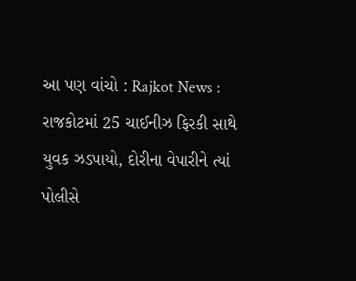આ પણ વાંચો : Rajkot News : રાજકોટમાં 25 ચાઈનીઝ ફિરકી સાથે યુવક ઝડપાયો, દોરીના વેપારીને ત્યાં પોલીસે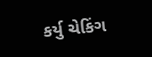કર્યુ ચેકિંગ